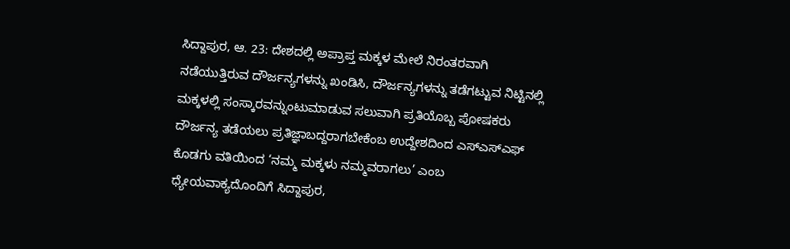ಸಿದ್ದಾಪುರ, ಆ. 23: ದೇಶದಲ್ಲಿ ಅಪ್ರಾಪ್ತ ಮಕ್ಕಳ ಮೇಲೆ ನಿರಂತರವಾಗಿ ನಡೆಯುತ್ತಿರುವ ದೌರ್ಜನ್ಯಗಳನ್ನು ಖಂಡಿಸಿ, ದೌರ್ಜನ್ಯಗಳನ್ನು ತಡೆಗಟ್ಟುವ ನಿಟ್ಟಿನಲ್ಲಿ ಮಕ್ಕಳಲ್ಲಿ ಸಂಸ್ಕಾರವನ್ನುಂಟುಮಾಡುವ ಸಲುವಾಗಿ ಪ್ರತಿಯೊಬ್ಬ ಪೋಷಕರು ದೌರ್ಜನ್ಯ ತಡೆಯಲು ಪ್ರತಿಜ್ಞಾಬದ್ದರಾಗಬೇಕೆಂಬ ಉದ್ದೇಶದಿಂದ ಎಸ್ಎಸ್ಎಫ್ ಕೊಡಗು ವತಿಯಿಂದ ‘ನಮ್ಮ ಮಕ್ಕಳು ನಮ್ಮವರಾಗಲು’ ಎಂಬ ಧ್ಯೇಯವಾಕ್ಯದೊಂದಿಗೆ ಸಿದ್ದಾಪುರ,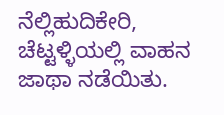ನೆಲ್ಲಿಹುದಿಕೇರಿ, ಚೆಟ್ಟಳ್ಳಿಯಲ್ಲಿ ವಾಹನ ಜಾಥಾ ನಡೆಯಿತು.